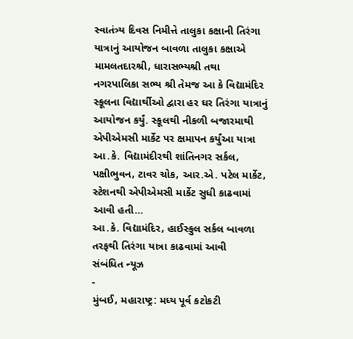સ્વાતંત્ર્ય દિવસ નિમીત્તે તાલુકા કક્ષાની તિરંગા યાત્રાનું આયોજન બાવળા તાલુકા કક્ષાએ મામલતદારશ્રી, ધારાસભ્યશ્રી તથા નગરપાલિકા સભ્ય શ્રી તેમજ આ કે વિદ્યામંદિર સ્કૂલના વિદ્યાર્થીઓ દ્વારા હર ઘર તિરંગા યાત્રાનું આયોજન કર્યું. સ્કૂલથી નીકળી બજારમાથી એપીએમસી માર્કેટ પર ક્ષમાપન કર્યુંઆ યાત્રા આ.કે. વિદ્યામંદીરથી શાંતિનગર સર્કલ, પક્ષીભુવન, ટાવર ચોક, આર.એ. પટેલ માર્કેટ, સ્ટેશનથી એપીએમસી માર્કેટ સુધી કાઢવામાં આવી હતી…
આ.કે. વિદ્યામંદિર, હાઈસ્કુલ સર્કલ બાવળા તરફથી તિરંગા યાત્રા કાઢવામાં આવી
સંબંધિત ન્યૂઝ
-
મુંબઈ, મહારાષ્ટ્ર: મધ્ય પૂર્વ કટોકટી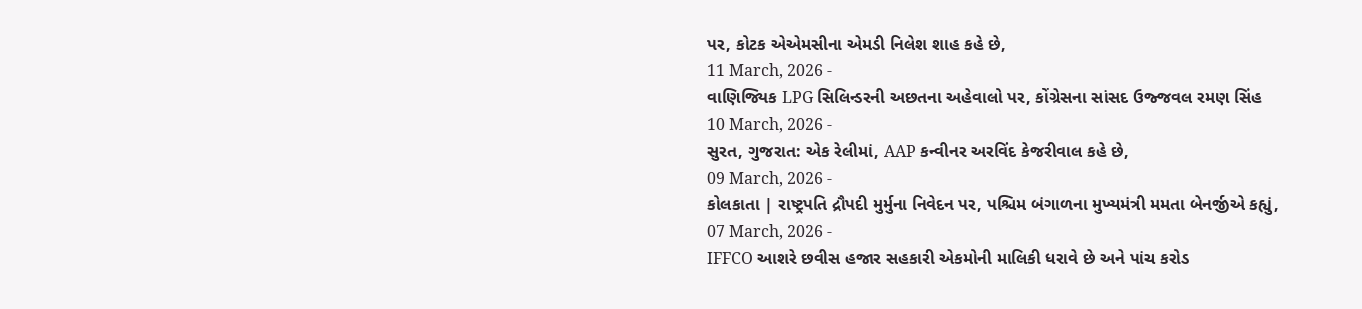પર, કોટક એએમસીના એમડી નિલેશ શાહ કહે છે,
11 March, 2026 -
વાણિજ્યિક LPG સિલિન્ડરની અછતના અહેવાલો પર, કોંગ્રેસના સાંસદ ઉજ્જવલ રમણ સિંહ
10 March, 2026 -
સુરત, ગુજરાત: એક રેલીમાં, AAP કન્વીનર અરવિંદ કેજરીવાલ કહે છે,
09 March, 2026 -
કોલકાતા | રાષ્ટ્રપતિ દ્રૌપદી મુર્મુના નિવેદન પર, પશ્ચિમ બંગાળના મુખ્યમંત્રી મમતા બેનર્જીએ કહ્યું,
07 March, 2026 -
IFFCO આશરે છવીસ હજાર સહકારી એકમોની માલિકી ધરાવે છે અને પાંચ કરોડ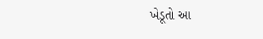ખેડૂતો આ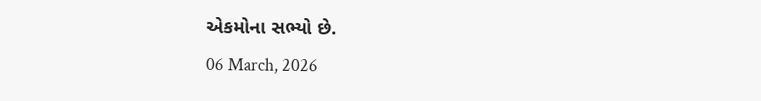એકમોના સભ્યો છે.
06 March, 2026